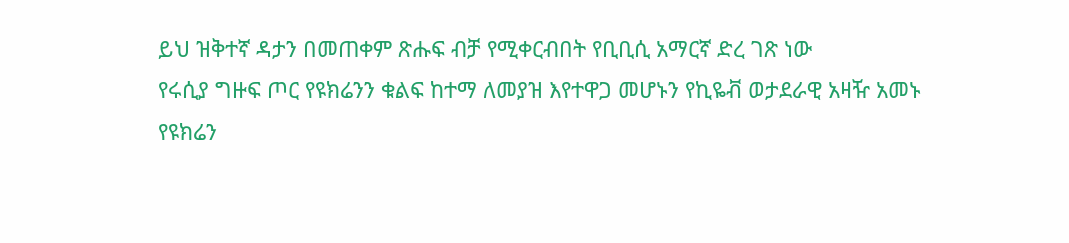ይህ ዝቅተኛ ዳታን በመጠቀም ጽሑፍ ብቻ የሚቀርብበት የቢቢሲ አማርኛ ድረ ገጽ ነው
የሩሲያ ግዙፍ ጦር የዩክሬንን ቁልፍ ከተማ ለመያዝ እየተዋጋ መሆኑን የኪዬቭ ወታደራዊ አዛዥ አመኑ
የዩክሬን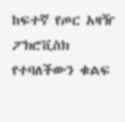ከፍተኛ የጦር አዛዥ ፖክሮቪስክ የተባለችውን ቁልፍ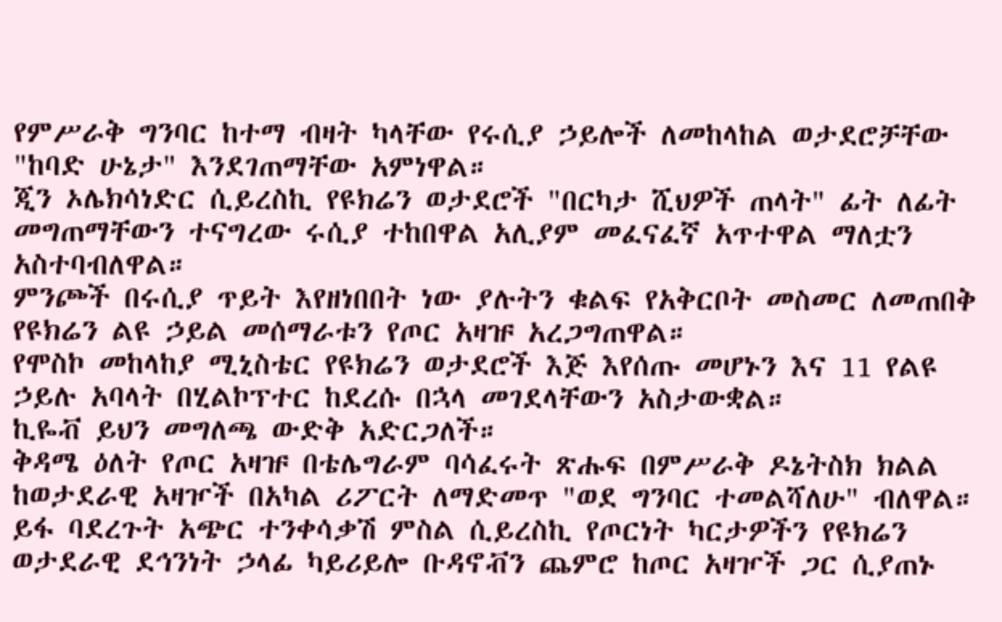የምሥራቅ ግንባር ከተማ ብዛት ካላቸው የሩሲያ ኃይሎች ለመከላከል ወታደሮቻቸው "ከባድ ሁኔታ" እንደገጠማቸው አምነዋል።
ጂን ኦሌክሳነድር ሲይረስኪ የዩክሬን ወታደሮች "በርካታ ሺህዎች ጠላት" ፊት ለፊት መግጠማቸውን ተናግረው ሩሲያ ተከበዋል አሊያም መፈናፈኛ አጥተዋል ማለቷን አስተባብለዋል።
ምንጮች በሩሲያ ጥይት እየዘነበበት ነው ያሉትን ቁልፍ የአቅርቦት መስመር ለመጠበቅ የዩክሬን ልዩ ኃይል መሰማራቱን የጦር አዛዡ አረጋግጠዋል።
የሞስኮ መከላከያ ሚኒስቴር የዩክሬን ወታደሮች እጅ እየሰጡ መሆኑን እና 11 የልዩ ኃይሉ አባላት በሂልኮፕተር ከደረሱ በኋላ መገደላቸውን አስታውቋል።
ኪዬቭ ይህን መግለጫ ውድቅ አድርጋለች።
ቅዳሜ ዕለት የጦር አዛዡ በቴሌግራም ባሳፈሩት ጽሑፍ በምሥራቅ ዶኔትስክ ክልል ከወታደራዊ አዛዦች በአካል ሪፖርት ለማድመጥ "ወደ ግንባር ተመልሻለሁ" ብለዋል።
ይፋ ባደረጉት አጭር ተንቀሳቃሽ ምስል ሲይረስኪ የጦርነት ካርታዎችን የዩክሬን ወታደራዊ ደኅንነት ኃላፊ ካይሪይሎ ቡዳኖቭን ጨምሮ ከጦር አዛዦች ጋር ሲያጠኑ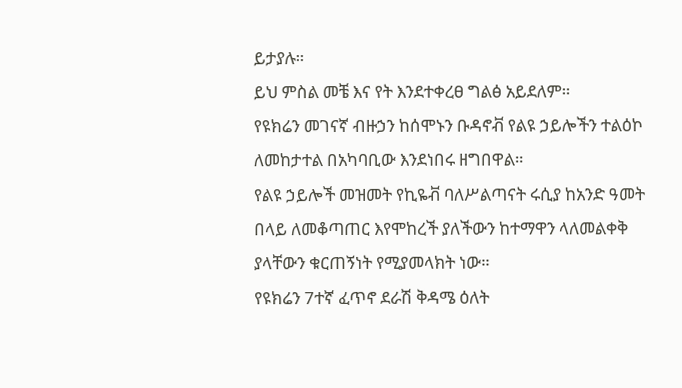ይታያሉ።
ይህ ምስል መቼ እና የት እንደተቀረፀ ግልፅ አይደለም።
የዩክሬን መገናኛ ብዙኃን ከሰሞኑን ቡዳኖቭ የልዩ ኃይሎችን ተልዕኮ ለመከታተል በአካባቢው እንደነበሩ ዘግበዋል።
የልዩ ኃይሎች መዝመት የኪዬቭ ባለሥልጣናት ሩሲያ ከአንድ ዓመት በላይ ለመቆጣጠር እየሞከረች ያለችውን ከተማዋን ላለመልቀቅ ያላቸውን ቁርጠኝነት የሚያመላክት ነው።
የዩክሬን 7ተኛ ፈጥኖ ደራሽ ቅዳሜ ዕለት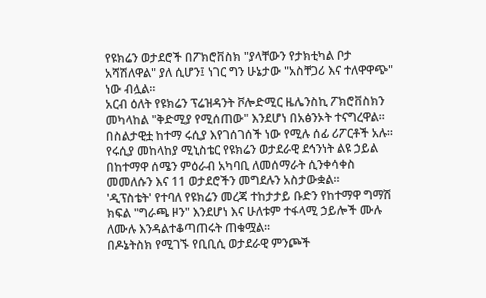የዩክሬን ወታደሮች በፖክሮቨስክ "ያላቸውን የታክቲካል ቦታ አሻሽለዋል" ያለ ሲሆን፤ ነገር ግን ሁኔታው "አስቸጋሪ እና ተለዋዋጭ" ነው ብሏል።
አርብ ዕለት የዩክሬን ፕሬዝዳንት ቮሎድሚር ዜሌንስኪ ፖክሮቨስክን መካላከል "ቅድሚያ የሚሰጠው" እንደሆነ በአፅንኦት ተናግረዋል።
በስልታዊቷ ከተማ ሩሲያ እየገሰገሰች ነው የሚሉ ሰፊ ሪፖርቶች አሉ።
የሩሲያ መከላከያ ሚኒስቴር የዩክሬን ወታደራዊ ደኅንነት ልዩ ኃይል በከተማዋ ሰሜን ምዕራብ አካባቢ ለመሰማራት ሲንቀሳቀስ መመለሱን እና 11 ወታደሮችን መግደሉን አስታውቋል።
'ዲፕስቴት' የተባለ የዩክሬን መረጃ ተከታታይ ቡድን የከተማዋ ግማሽ ክፍል "ግራጫ ዞን" እንደሆነ እና ሁለቱም ተፋላሚ ኃይሎች ሙሉ ለሙሉ እንዳልተቆጣጠሩት ጠቁሟል።
በዶኔትስክ የሚገኙ የቢቢሲ ወታደራዊ ምንጮች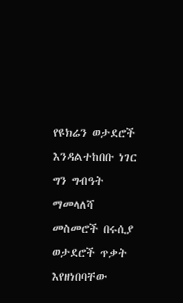የዩክሬን ወታደሮች እንዳልተከበቡ ነገር ግን ግብዓት ማመላለሻ መስመሮች በሩሲያ ወታደሮች ጥቃት እየዘነበባቸው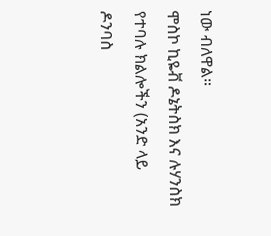ነው ብለዋል።
ሞስኮ ኪዬቭ ዶኔትስክ እና ሉሃንስክ የተባሉ ክልሎችን (አንድ ላይ ዶንባስ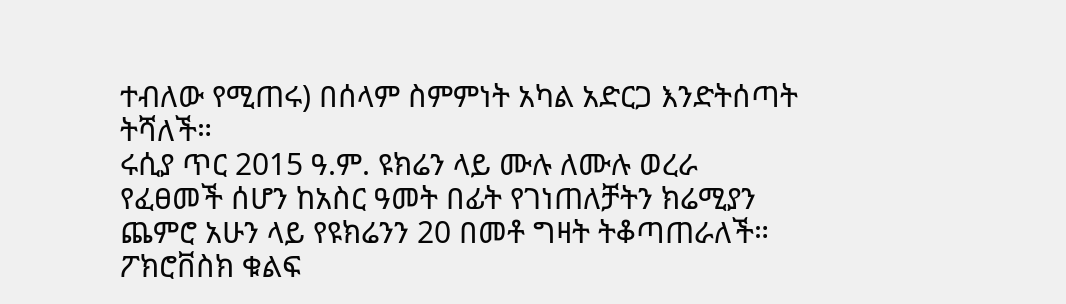ተብለው የሚጠሩ) በሰላም ስምምነት አካል አድርጋ እንድትሰጣት ትሻለች።
ሩሲያ ጥር 2015 ዓ.ም. ዩክሬን ላይ ሙሉ ለሙሉ ወረራ የፈፀመች ሰሆን ከአስር ዓመት በፊት የገነጠለቻትን ክሬሚያን ጨምሮ አሁን ላይ የዩክሬንን 20 በመቶ ግዛት ትቆጣጠራለች።
ፖክሮቨስክ ቁልፍ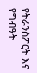የትራንስፖርት እና የግብዓት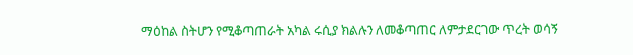ማዕከል ስትሆን የሚቆጣጠራት አካል ሩሲያ ክልሉን ለመቆጣጠር ለምታደርገው ጥረት ወሳኝ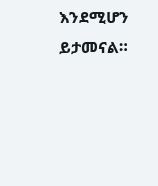እንደሚሆን ይታመናል።